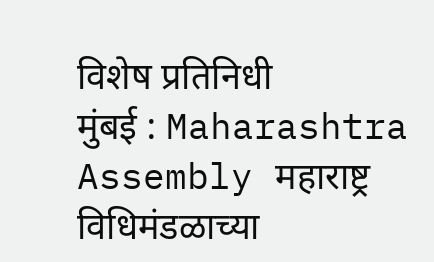विशेष प्रतिनिधी
मुंबई : Maharashtra Assembly महाराष्ट्र विधिमंडळाच्या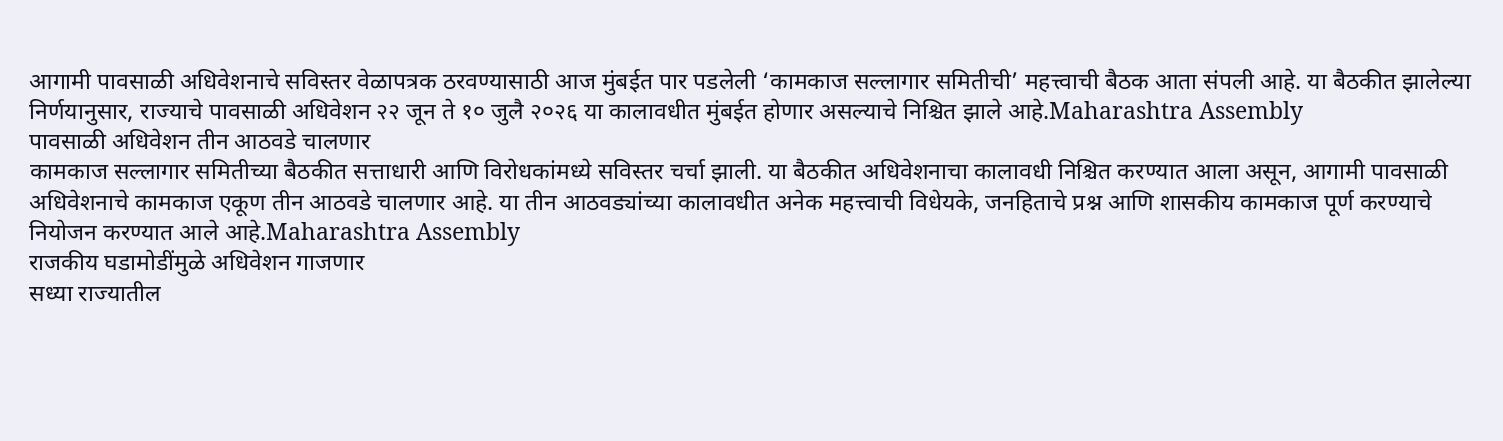आगामी पावसाळी अधिवेशनाचे सविस्तर वेळापत्रक ठरवण्यासाठी आज मुंबईत पार पडलेली ‘कामकाज सल्लागार समितीची’ महत्त्वाची बैठक आता संपली आहे. या बैठकीत झालेल्या निर्णयानुसार, राज्याचे पावसाळी अधिवेशन २२ जून ते १० जुलै २०२६ या कालावधीत मुंबईत होणार असल्याचे निश्चित झाले आहे.Maharashtra Assembly
पावसाळी अधिवेशन तीन आठवडे चालणार
कामकाज सल्लागार समितीच्या बैठकीत सत्ताधारी आणि विरोधकांमध्ये सविस्तर चर्चा झाली. या बैठकीत अधिवेशनाचा कालावधी निश्चित करण्यात आला असून, आगामी पावसाळी अधिवेशनाचे कामकाज एकूण तीन आठवडे चालणार आहे. या तीन आठवड्यांच्या कालावधीत अनेक महत्त्वाची विधेयके, जनहिताचे प्रश्न आणि शासकीय कामकाज पूर्ण करण्याचे नियोजन करण्यात आले आहे.Maharashtra Assembly
राजकीय घडामोडींमुळे अधिवेशन गाजणार
सध्या राज्यातील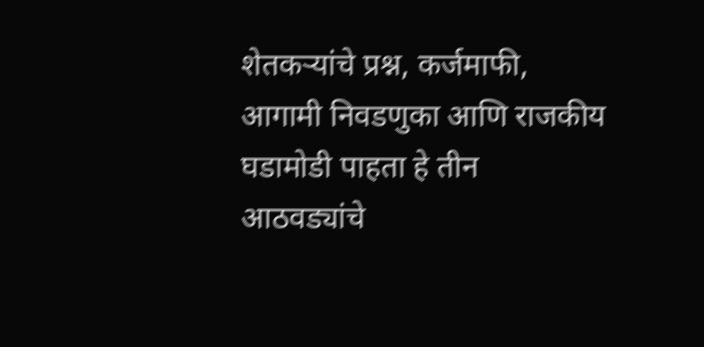शेतकऱ्यांचे प्रश्न, कर्जमाफी, आगामी निवडणुका आणि राजकीय घडामोडी पाहता हे तीन आठवड्यांचे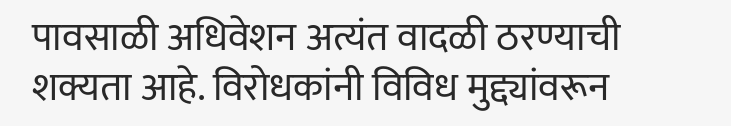पावसाळी अधिवेशन अत्यंत वादळी ठरण्याची शक्यता आहे. विरोधकांनी विविध मुद्द्यांवरून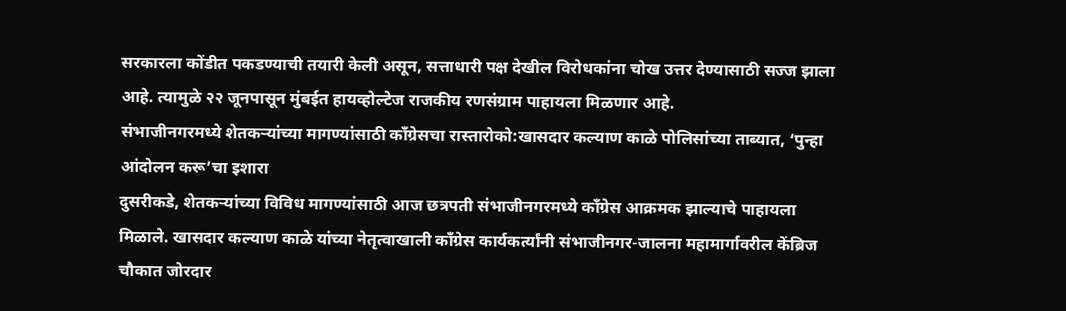सरकारला कोंडीत पकडण्याची तयारी केली असून, सत्ताधारी पक्ष देखील विरोधकांना चोख उत्तर देण्यासाठी सज्ज झाला आहे. त्यामुळे २२ जूनपासून मुंबईत हायव्होल्टेज राजकीय रणसंग्राम पाहायला मिळणार आहे.
संभाजीनगरमध्ये शेतकऱ्यांच्या मागण्यांसाठी काँग्रेसचा रास्तारोको:खासदार कल्याण काळे पोलिसांच्या ताब्यात, ‘पुन्हा आंदोलन करू’चा इशारा
दुसरीकडे, शेतकऱ्यांच्या विविध मागण्यांसाठी आज छत्रपती संभाजीनगरमध्ये काँग्रेस आक्रमक झाल्याचे पाहायला मिळाले. खासदार कल्याण काळे यांच्या नेतृत्वाखाली काँग्रेस कार्यकर्त्यांनी संभाजीनगर-जालना महामार्गावरील केंब्रिज चौकात जोरदार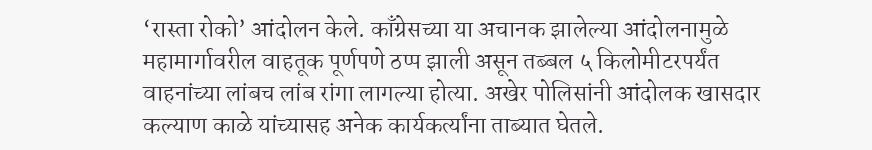‘रास्ता रोको’ आंदोलन केले. काँग्रेसच्या या अचानक झालेल्या आंदोलनामुळे महामार्गावरील वाहतूक पूर्णपणे ठप्प झाली असून तब्बल ५ किलोमीटरपर्यंत वाहनांच्या लांबच लांब रांगा लागल्या होत्या. अखेर पोलिसांनी आंदोलक खासदार कल्याण काळे यांच्यासह अनेक कार्यकर्त्यांना ताब्यात घेतले.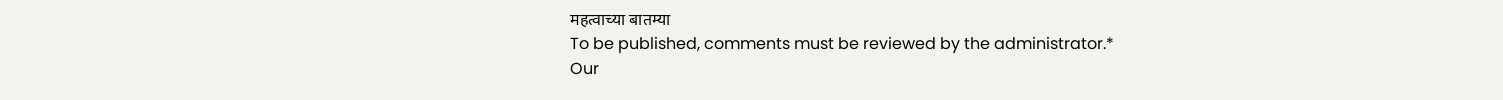महत्वाच्या बातम्या
To be published, comments must be reviewed by the administrator.*
Our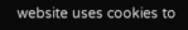website uses cookies to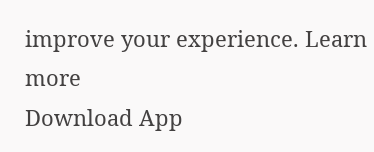improve your experience. Learn more
Download App